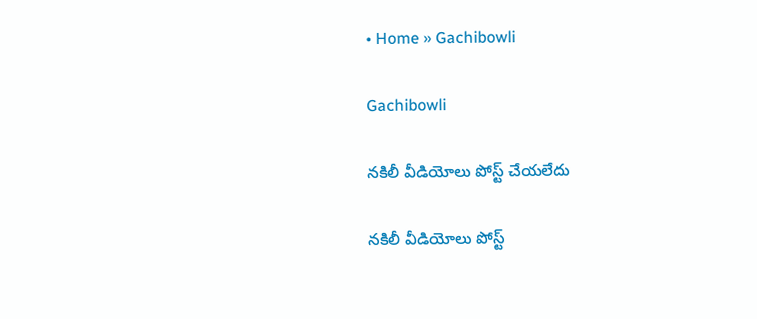• Home » Gachibowli

Gachibowli

నకిలీ వీడియోలు పోస్ట్‌ చేయలేదు

నకిలీ వీడియోలు పోస్ట్‌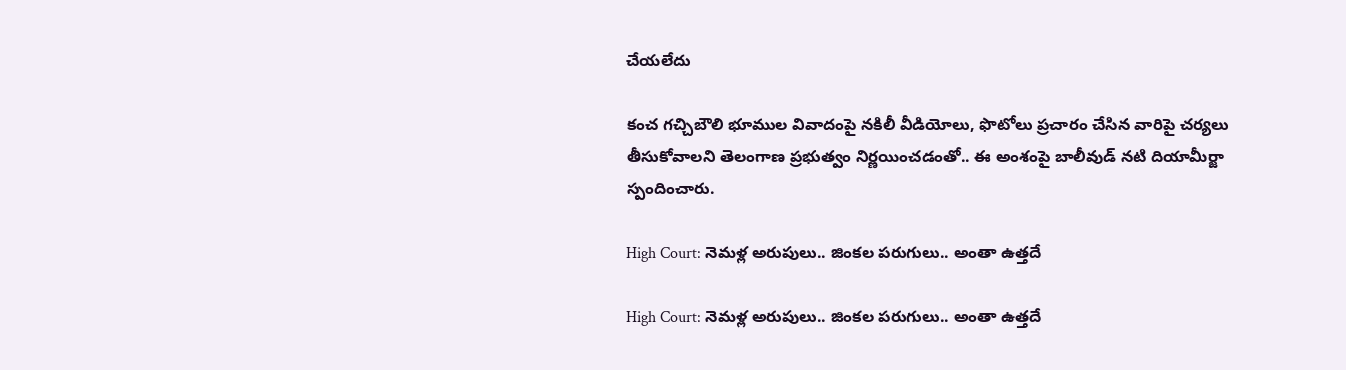చేయలేదు

కంచ గచ్చిబౌలి భూముల వివాదంపై నకిలీ వీడియోలు, ఫొటోలు ప్రచారం చేసిన వారిపై చర్యలు తీసుకోవాలని తెలంగాణ ప్రభుత్వం నిర్ణయించడంతో.. ఈ అంశంపై బాలీవుడ్‌ నటి దియామీర్జా స్పందించారు.

High Court: నెమళ్ల అరుపులు.. జింకల పరుగులు.. అంతా ఉత్తదే

High Court: నెమళ్ల అరుపులు.. జింకల పరుగులు.. అంతా ఉత్తదే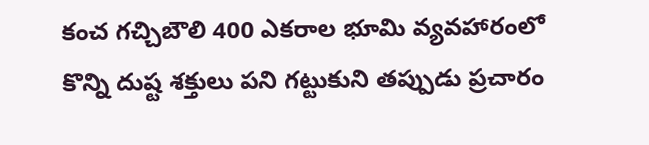కంచ గచ్చిబౌలి 400 ఎకరాల భూమి వ్యవహారంలో కొన్ని దుష్ట శక్తులు పని గట్టుకుని తప్పుడు ప్రచారం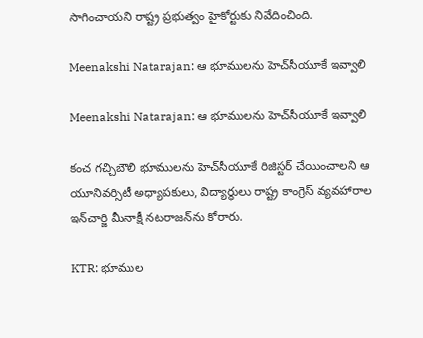సాగించాయని రాష్ట్ర ప్రభుత్వం హైకోర్టుకు నివేదించింది.

Meenakshi Natarajan: ఆ భూములను హెచ్‌సీయూకే ఇవ్వాలి

Meenakshi Natarajan: ఆ భూములను హెచ్‌సీయూకే ఇవ్వాలి

కంచ గచ్చిబౌలి భూములను హెచ్‌సీయూకే రిజిస్టర్‌ చేయించాలని ఆ యూనివర్సిటీ అధ్యాపకులు, విద్యార్థులు రాష్ట్ర కాంగ్రెస్‌ వ్యవహారాల ఇన్‌చార్జి మీనాక్షీ నటరాజన్‌ను కోరారు.

KTR: భూముల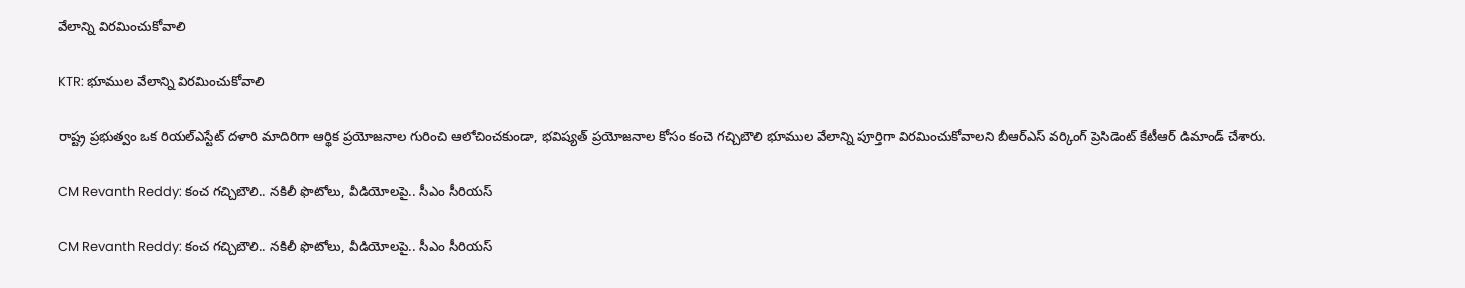వేలాన్ని విరమించుకోవాలి

KTR: భూముల వేలాన్ని విరమించుకోవాలి

రాష్ట్ర ప్రభుత్వం ఒక రియల్‌ఎస్టేట్‌ దళారి మాదిరిగా ఆర్థిక ప్రయోజనాల గురించి ఆలోచించకుండా, భవిష్యత్‌ ప్రయోజనాల కోసం కంచె గచ్చిబౌలి భూముల వేలాన్ని పూర్తిగా విరమించుకోవాలని బీఆర్‌ఎస్‌ వర్కింగ్‌ ప్రెసిడెంట్‌ కేటీఆర్‌ డిమాండ్‌ చేశారు.

CM Revanth Reddy: కంచ గచ్చిబౌలి.. నకిలీ ఫొటోలు, వీడియోలపై.. సీఎం సీరియస్‌

CM Revanth Reddy: కంచ గచ్చిబౌలి.. నకిలీ ఫొటోలు, వీడియోలపై.. సీఎం సీరియస్‌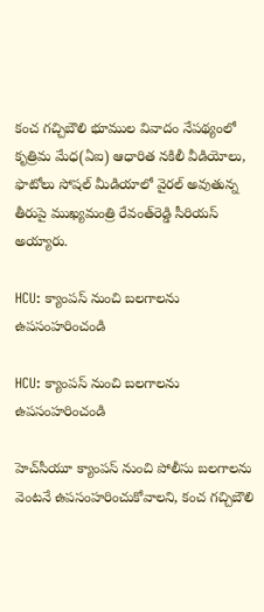కంచ గచ్చిబౌలి భూముల వివాదం నేపథ్యంలో కృత్రిమ మేధ(ఏఐ) ఆధారిత నకిలీ వీడియోలు, ఫొటోలు సోషల్‌ మీడియాలో వైరల్‌ అవుతున్న తీరుపై ముఖ్యమంత్రి రేవంత్‌రెడ్డి సీరియస్‌ అయ్యారు.

HCU: క్యాంపస్‌ నుంచి బలగాలను ఉపసంహరించండి

HCU: క్యాంపస్‌ నుంచి బలగాలను ఉపసంహరించండి

హెచ్‌సీయూ క్యాంపస్‌ నుంచి పోలీసు బలగాలను వెంటనే ఉపసంహరించుకోవాలని, కంచ గచ్చిబౌలి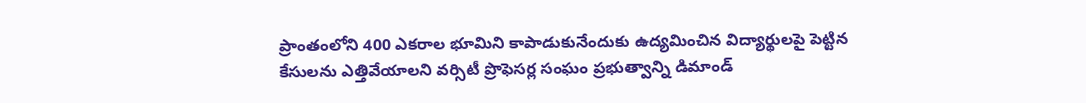ప్రాంతంలోని 400 ఎకరాల భూమిని కాపాడుకునేందుకు ఉద్యమించిన విద్యార్థులపై పెట్టిన కేసులను ఎత్తివేయాలని వర్సిటీ ప్రొఫెసర్ల సంఘం ప్రభుత్వాన్ని డిమాండ్‌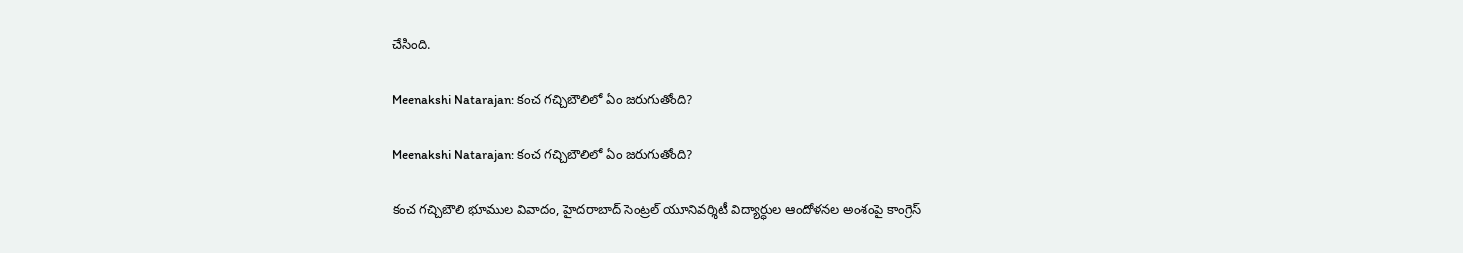చేసింది.

Meenakshi Natarajan: కంచ గచ్చిబౌలిలో ఏం జరుగుతోంది?

Meenakshi Natarajan: కంచ గచ్చిబౌలిలో ఏం జరుగుతోంది?

కంచ గచ్చిబౌలి భూముల వివాదం, హైదరాబాద్‌ సెంట్రల్‌ యూనివర్శిటీ విద్యార్ధుల ఆందోళనల అంశంపై కాంగ్రెస్‌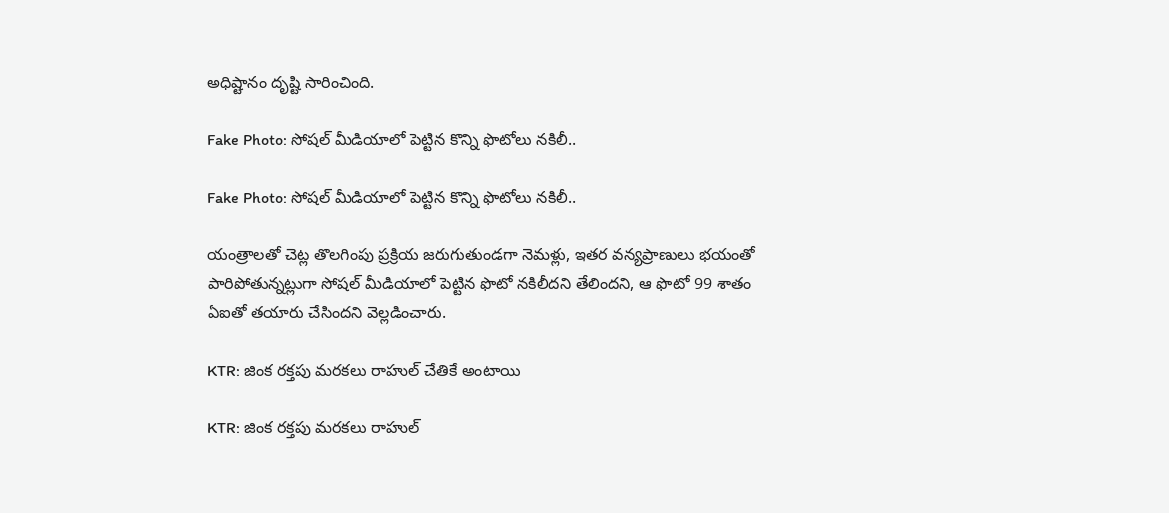అధిష్టానం దృష్టి సారించింది.

Fake Photo: సోషల్‌ మీడియాలో పెట్టిన కొన్ని ఫొటోలు నకిలీ..

Fake Photo: సోషల్‌ మీడియాలో పెట్టిన కొన్ని ఫొటోలు నకిలీ..

యంత్రాలతో చెట్ల తొలగింపు ప్రక్రియ జరుగుతుండగా నెమళ్లు, ఇతర వన్యప్రాణులు భయంతో పారిపోతున్నట్లుగా సోషల్‌ మీడియాలో పెట్టిన ఫొటో నకిలీదని తేలిందని, ఆ ఫొటో 99 శాతం ఏఐతో తయారు చేసిందని వెల్లడించారు.

KTR: జింక రక్తపు మరకలు రాహుల్‌ చేతికే అంటాయి

KTR: జింక రక్తపు మరకలు రాహుల్‌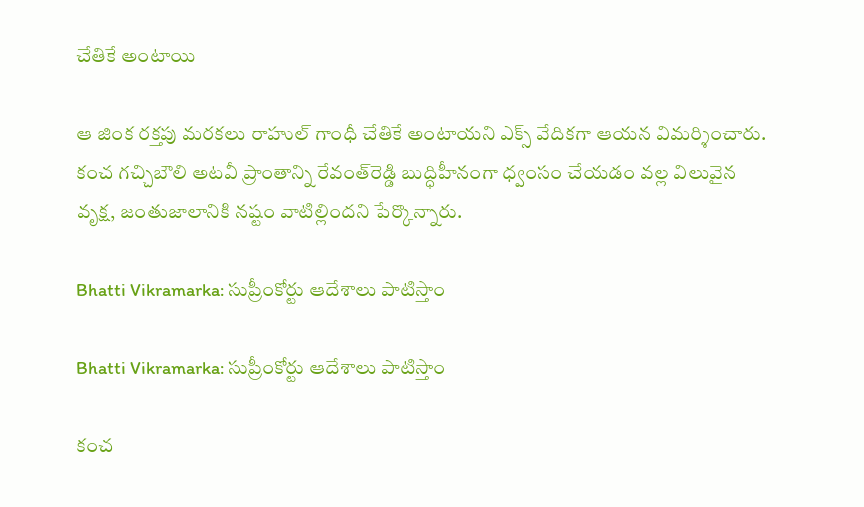చేతికే అంటాయి

ఆ జింక రక్తపు మరకలు రాహుల్‌ గాంధీ చేతికే అంటాయని ఎక్స్‌ వేదికగా ఆయన విమర్శించారు. కంచ గచ్చిబౌలి అటవీ ప్రాంతాన్ని రేవంత్‌రెడ్డి బుద్ధిహీనంగా ధ్వంసం చేయడం వల్ల విలువైన వృక్ష, జంతుజాలానికి నష్టం వాటిల్లిందని పేర్కొన్నారు.

Bhatti Vikramarka: సుప్రీంకోర్టు ఆదేశాలు పాటిస్తాం

Bhatti Vikramarka: సుప్రీంకోర్టు ఆదేశాలు పాటిస్తాం

కంచ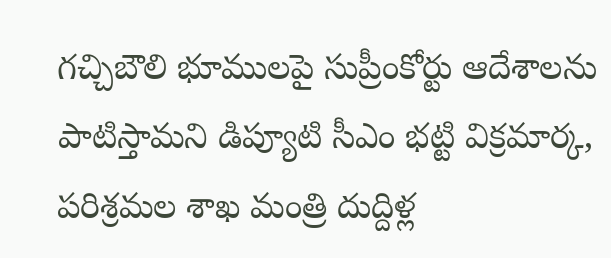గచ్చిబౌలి భూములపై సుప్రీంకోర్టు ఆదేశాలను పాటిస్తామని డిప్యూటి సీఎం భట్టి విక్రమార్క, పరిశ్రమల శాఖ మంత్రి దుద్దిళ్ల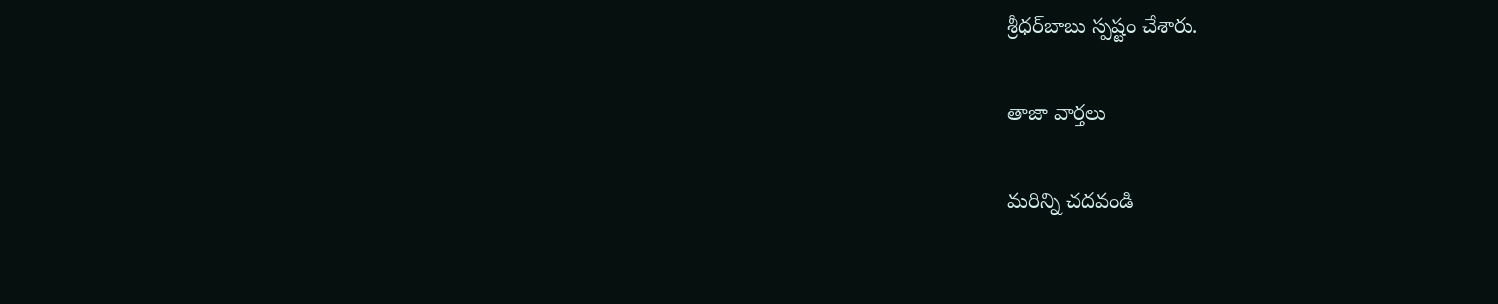శ్రీధర్‌బాబు స్పష్టం చేశారు.

తాజా వార్తలు

మరిన్ని చదవండి